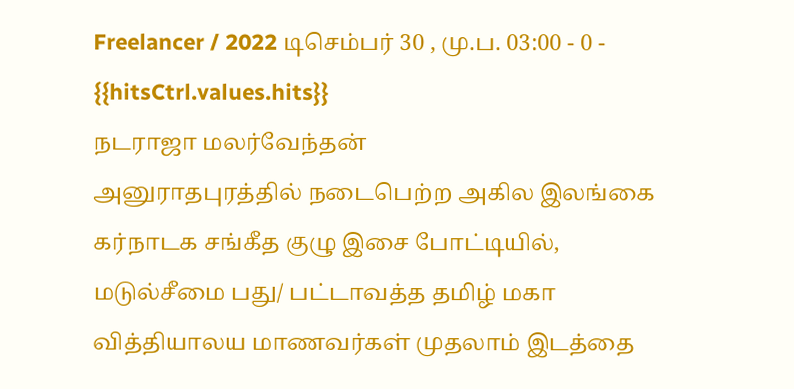Freelancer / 2022 டிசெம்பர் 30 , மு.ப. 03:00 - 0 - {{hitsCtrl.values.hits}}
நடராஜா மலர்வேந்தன்
அனுராதபுரத்தில் நடைபெற்ற அகில இலங்கை கர்நாடக சங்கீத குழு இசை போட்டியில், மடுல்சீமை பது/ பட்டாவத்த தமிழ் மகா வித்தியாலய மாணவர்கள் முதலாம் இடத்தை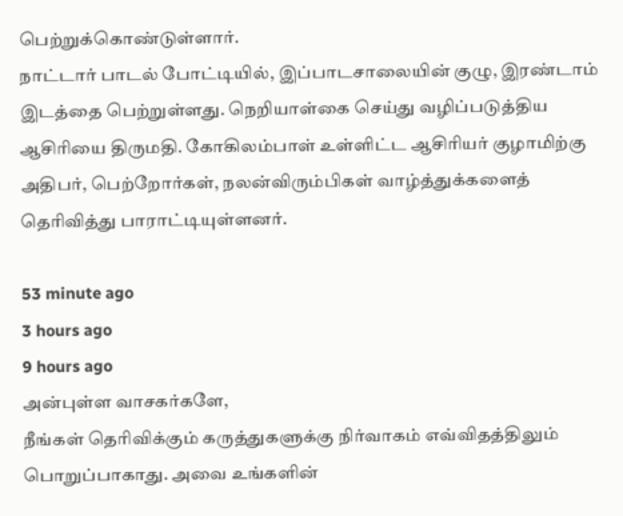பெற்றுக்கொண்டுள்ளார்.
நாட்டார் பாடல் போட்டியில், இப்பாடசாலையின் குழு, இரண்டாம் இடத்தை பெற்றுள்ளது. நெறியாள்கை செய்து வழிப்படுத்திய ஆசிரியை திருமதி. கோகிலம்பாள் உள்ளிட்ட ஆசிரியர் குழாமிற்கு அதிபர், பெற்றோர்கள், நலன்விரும்பிகள் வாழ்த்துக்களைத் தெரிவித்து பாராட்டியுள்ளனர்.

53 minute ago
3 hours ago
9 hours ago
அன்புள்ள வாசகர்களே,
நீங்கள் தெரிவிக்கும் கருத்துகளுக்கு நிர்வாகம் எவ்விதத்திலும் பொறுப்பாகாது. அவை உங்களின்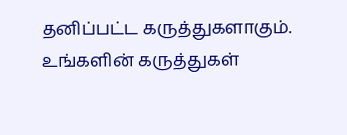தனிப்பட்ட கருத்துகளாகும். உங்களின் கருத்துகள்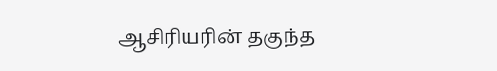ஆசிரியரின் தகுந்த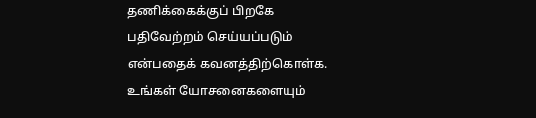தணிக்கைக்குப் பிறகே பதிவேற்றம் செய்யப்படும் என்பதைக் கவனத்திற்கொள்க. உங்கள் யோசனைகளையும்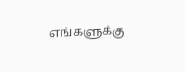எங்களுக்கு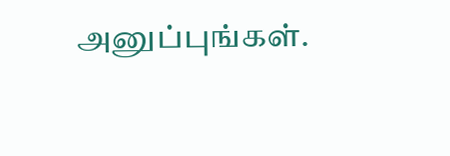அனுப்புங்கள்.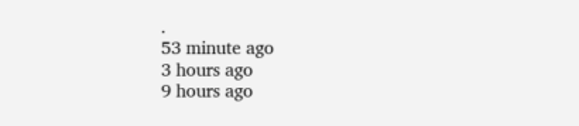.
53 minute ago
3 hours ago
9 hours ago